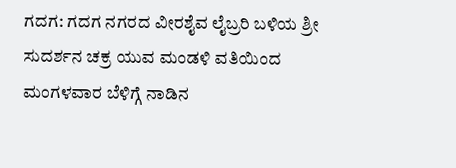ಗದಗ: ಗದಗ ನಗರದ ವೀರಶೈವ ಲೈಬ್ರರಿ ಬಳಿಯ ಶ್ರೀ ಸುದರ್ಶನ ಚಕ್ರ ಯುವ ಮಂಡಳಿ ವತಿಯಿಂದ ಮಂಗಳವಾರ ಬೆಳಿಗ್ಗೆ ನಾಡಿನ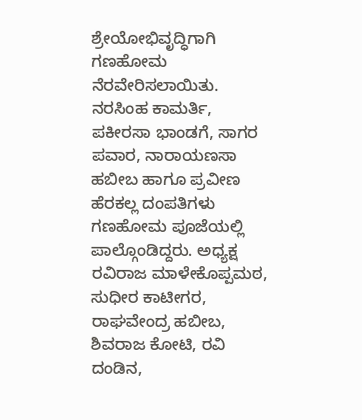ಶ್ರೇಯೋಭಿವೃದ್ಧಿಗಾಗಿ ಗಣಹೋಮ ನೆರವೇರಿಸಲಾಯಿತು. ನರಸಿಂಹ ಕಾಮರ್ತಿ, ಪಕೀರಸಾ ಭಾಂಡಗೆ, ಸಾಗರ ಪವಾರ, ನಾರಾಯಣಸಾ ಹಬೀಬ ಹಾಗೂ ಪ್ರವೀಣ ಹೆರಕಲ್ಲ ದಂಪತಿಗಳು ಗಣಹೋಮ ಪೂಜೆಯಲ್ಲಿ ಪಾಲ್ಗೊಂಡಿದ್ದರು. ಅಧ್ಯಕ್ಷ ರವಿರಾಜ ಮಾಳೇಕೊಪ್ಪಮಠ, ಸುಧೀರ ಕಾಟೀಗರ, ರಾಘವೇಂದ್ರ ಹಬೀಬ, ಶಿವರಾಜ ಕೋಟಿ, ರವಿ ದಂಡಿನ,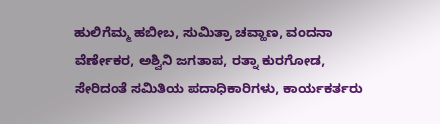ಹುಲಿಗೆಮ್ಮ ಹಬೀಬ, ಸುಮಿತ್ರಾ ಚವ್ಹಾಣ, ವಂದನಾ ವೆರ್ಣೇಕರ, ಅಶ್ವಿನಿ ಜಗತಾಪ, ರತ್ನಾ ಕುರಗೋಡ, ಸೇರಿದಂತೆ ಸಮಿತಿಯ ಪದಾಧಿಕಾರಿಗಳು, ಕಾರ್ಯಕರ್ತರು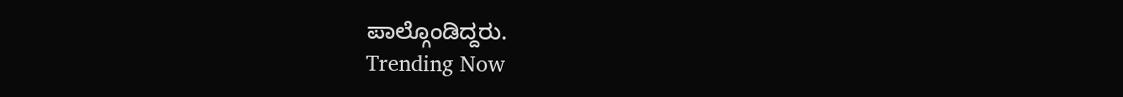ಪಾಲ್ಗೊಂಡಿದ್ದರು.
Trending Now